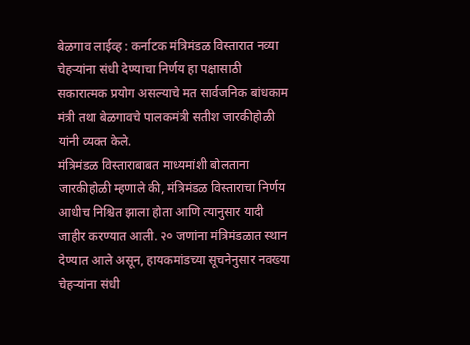बेळगाव लाईव्ह : कर्नाटक मंत्रिमंडळ विस्तारात नव्या चेहऱ्यांना संधी देण्याचा निर्णय हा पक्षासाठी सकारात्मक प्रयोग असल्याचे मत सार्वजनिक बांधकाम मंत्री तथा बेळगावचे पालकमंत्री सतीश जारकीहोळी यांनी व्यक्त केले.
मंत्रिमंडळ विस्ताराबाबत माध्यमांशी बोलताना जारकीहोळी म्हणाले की, मंत्रिमंडळ विस्ताराचा निर्णय आधीच निश्चित झाला होता आणि त्यानुसार यादी जाहीर करण्यात आली. २० जणांना मंत्रिमंडळात स्थान देण्यात आले असून, हायकमांडच्या सूचनेनुसार नवख्या चेहऱ्यांना संधी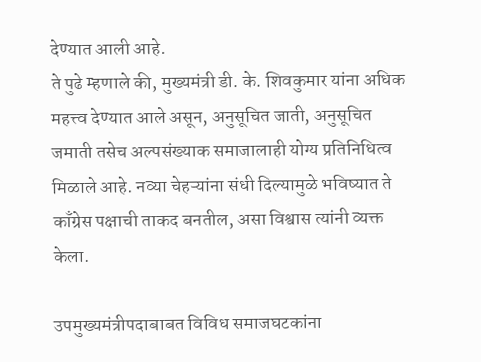देण्यात आली आहे.
ते पुढे म्हणाले की, मुख्यमंत्री डी. के. शिवकुमार यांना अधिक महत्त्व देण्यात आले असून, अनुसूचित जाती, अनुसूचित जमाती तसेच अल्पसंख्याक समाजालाही योग्य प्रतिनिधित्व मिळाले आहे. नव्या चेहऱ्यांना संधी दिल्यामुळे भविष्यात ते काँग्रेस पक्षाची ताकद बनतील, असा विश्वास त्यांनी व्यक्त केला.

उपमुख्यमंत्रीपदाबाबत विविध समाजघटकांना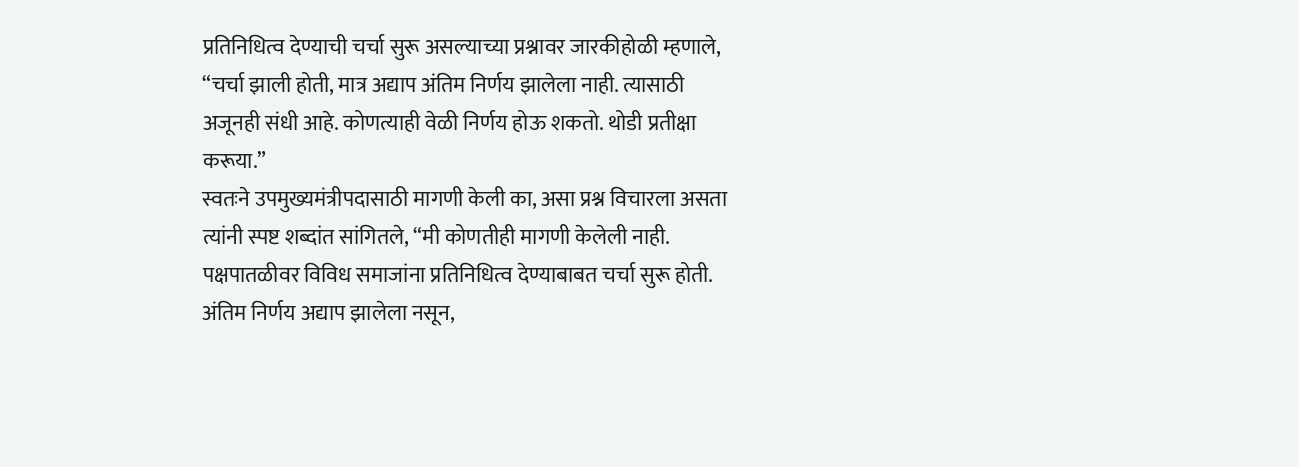प्रतिनिधित्व देण्याची चर्चा सुरू असल्याच्या प्रश्नावर जारकीहोळी म्हणाले, “चर्चा झाली होती, मात्र अद्याप अंतिम निर्णय झालेला नाही. त्यासाठी अजूनही संधी आहे. कोणत्याही वेळी निर्णय होऊ शकतो. थोडी प्रतीक्षा करूया.”
स्वतःने उपमुख्यमंत्रीपदासाठी मागणी केली का, असा प्रश्न विचारला असता त्यांनी स्पष्ट शब्दांत सांगितले, “मी कोणतीही मागणी केलेली नाही. पक्षपातळीवर विविध समाजांना प्रतिनिधित्व देण्याबाबत चर्चा सुरू होती. अंतिम निर्णय अद्याप झालेला नसून,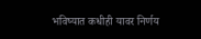भविष्यात कधीही यावर निर्णय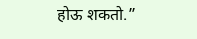होऊ शकतो.”